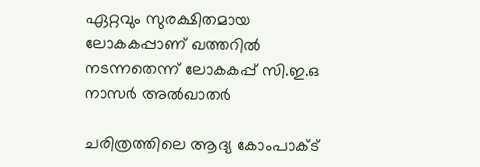ഏറ്റവും സുരക്ഷിതമായ ലോകകപ്പാണ് ഖത്തറില്‍ നടന്നതെന്ന് ലോകകപ്പ് സി.ഇ.ഒ നാസര്‍ അല്‍ഖാതര്‍

ചരിത്രത്തിലെ ആദ്യ കോംപാക്ട്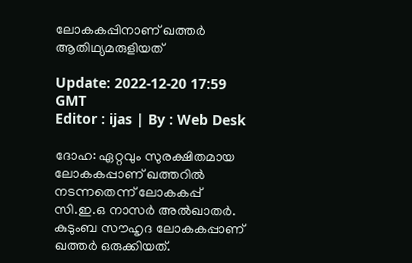ലോകകപ്പിനാണ് ഖത്തര്‍ ആതിഥ്യമരുളിയത്

Update: 2022-12-20 17:59 GMT
Editor : ijas | By : Web Desk

ദോഹ: ഏറ്റവും സുരക്ഷിതമായ ലോകകപ്പാണ് ഖത്തറില്‍ നടന്നതെന്ന് ലോകകപ്പ് സി.ഇ.ഒ നാസര്‍ അല്‍ഖാതര്‍. കുടുംബ സൗഹൃദ ലോകകപ്പാണ് ഖത്തര്‍ ഒരുക്കിയത്.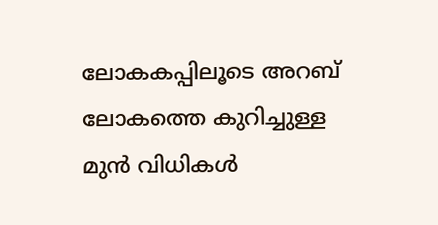ലോകകപ്പിലൂടെ അറബ് ലോകത്തെ കുറിച്ചുള്ള മുന്‍ വിധികള്‍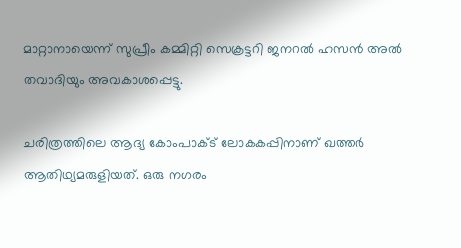മാറ്റാനായെന്ന് സുപ്രീം കമ്മിറ്റി സെക്രട്ടറി ജനറല്‍ ഹസന്‍ അല്‍ തവാദിയും അവകാശപ്പെട്ടു.

ചരിത്രത്തിലെ ആദ്യ കോംപാക്ട് ലോകകപ്പിനാണ് ഖത്തര്‍ ആതിഥ്യമരുളിയത്. ഒരു നഗരം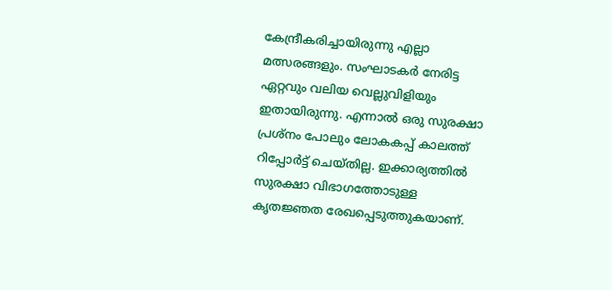കേന്ദ്രീകരിച്ചായിരുന്നു എല്ലാ മത്സരങ്ങളും. സംഘാടകര്‍ നേരിട്ട ഏറ്റവും വലിയ വെല്ലുവിളിയും ഇതായിരുന്നു. എന്നാല്‍ ഒരു സുരക്ഷാ പ്രശ്നം പോലും ലോകകപ്പ് കാലത്ത് റിപ്പോര്‍ട്ട് ചെയ്തില്ല. ഇക്കാര്യത്തില്‍ സുരക്ഷാ വിഭാഗത്തോടുള്ള കൃതജ്ഞത രേഖപ്പെടുത്തുകയാണ്.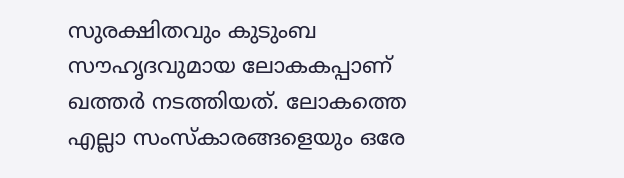സുരക്ഷിതവും കുടുംബ സൗഹൃദവുമായ ലോകകപ്പാണ് ഖത്തര്‍ നടത്തിയത്. ലോകത്തെ എല്ലാ സംസ്കാരങ്ങളെയും ഒരേ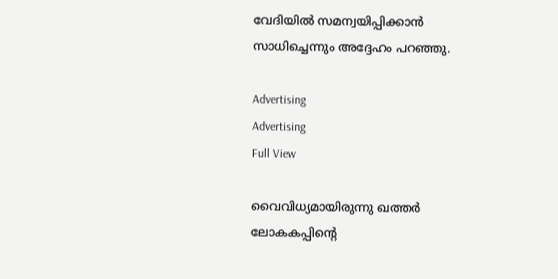വേദിയില്‍ സമന്വയിപ്പിക്കാന്‍ സാധിച്ചെന്നും അദ്ദേഹം പറഞ്ഞു.

Advertising
Advertising
Full View

വൈവിധ്യമായിരുന്നു ഖത്തര്‍ ലോകകപ്പിന്‍റെ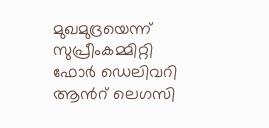മുഖമുദ്രയെന്ന് സുപ്രീംകമ്മിറ്റി ഫോര്‍ ഡെലിവറി ആന്‍റ് ലെഗസി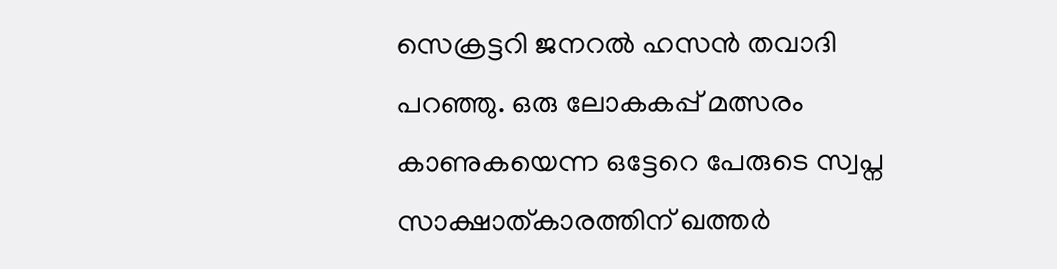സെക്രട്ടറി ജനറല്‍ ഹസന്‍ തവാദി പറഞ്ഞു. ഒരു ലോകകപ്പ് മത്സരം കാണുകയെന്ന ഒട്ടേറെ പേരുടെ സ്വപ്ന സാക്ഷാത്കാരത്തിന് ഖത്തര്‍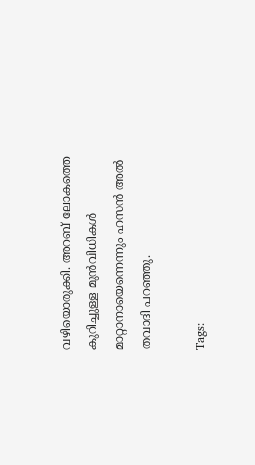വഴിയൊരുക്കി. അറബ് ലോകത്തെ കുറിച്ചുള്ള മുന്‍വിധികള്‍ മാറ്റാനായെന്നെന്നും ഹസന്‍ അല്‍ തവാദി പറഞ്ഞു.

Tags: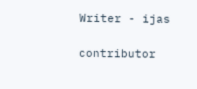Writer - ijas

contributor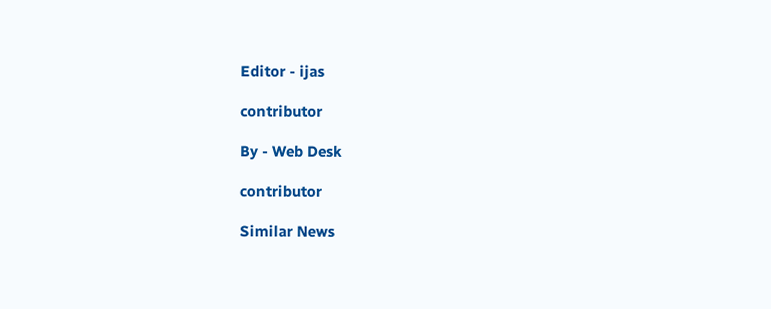Editor - ijas

contributor

By - Web Desk

contributor

Similar News